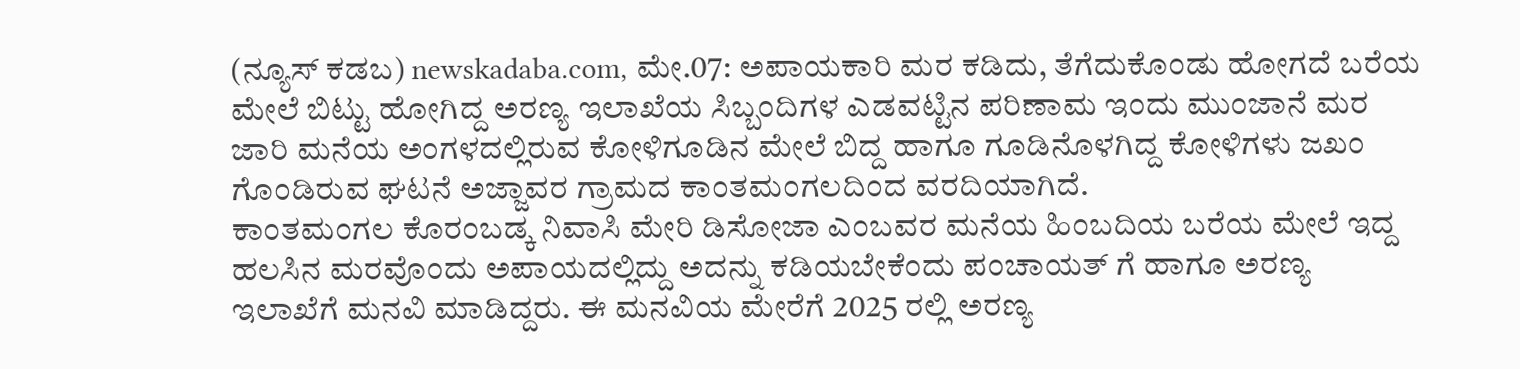(ನ್ಯೂಸ್ ಕಡಬ) newskadaba.com, ಮೇ.07: ಅಪಾಯಕಾರಿ ಮರ ಕಡಿದು, ತೆಗೆದುಕೊಂಡು ಹೋಗದೆ ಬರೆಯ ಮೇಲೆ ಬಿಟ್ಟು ಹೋಗಿದ್ದ ಅರಣ್ಯ ಇಲಾಖೆಯ ಸಿಬ್ಬಂದಿಗಳ ಎಡವಟ್ಟಿನ ಪರಿಣಾಮ ಇಂದು ಮುಂಜಾನೆ ಮರ ಜಾರಿ ಮನೆಯ ಅಂಗಳದಲ್ಲಿರುವ ಕೋಳಿಗೂಡಿನ ಮೇಲೆ ಬಿದ್ದ ಹಾಗೂ ಗೂಡಿನೊಳಗಿದ್ದ ಕೋಳಿಗಳು ಜಖಂ ಗೊಂಡಿರುವ ಘಟನೆ ಅಜ್ಜಾವರ ಗ್ರಾಮದ ಕಾಂತಮಂಗಲದಿಂದ ವರದಿಯಾಗಿದೆ.
ಕಾಂತಮಂಗಲ ಕೊರಂಬಡ್ಕ ನಿವಾಸಿ ಮೇರಿ ಡಿಸೋಜಾ ಎಂಬವರ ಮನೆಯ ಹಿಂಬದಿಯ ಬರೆಯ ಮೇಲೆ ಇದ್ದ ಹಲಸಿನ ಮರವೊಂದು ಅಪಾಯದಲ್ಲಿದ್ದು ಅದನ್ನು ಕಡಿಯಬೇಕೆಂದು ಪಂಚಾಯತ್ ಗೆ ಹಾಗೂ ಅರಣ್ಯ ಇಲಾಖೆಗೆ ಮನವಿ ಮಾಡಿದ್ದರು. ಈ ಮನವಿಯ ಮೇರೆಗೆ 2025 ರಲ್ಲಿ ಅರಣ್ಯ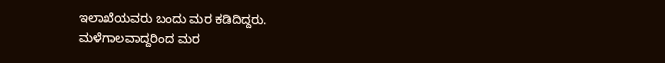ಇಲಾಖೆಯವರು ಬಂದು ಮರ ಕಡಿದಿದ್ದರು.
ಮಳೆಗಾಲವಾದ್ದರಿಂದ ಮರ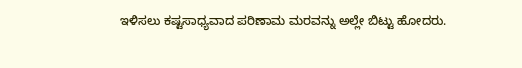ಇಳಿಸಲು ಕಷ್ಟಸಾಧ್ಯವಾದ ಪರಿಣಾಮ ಮರವನ್ನು ಅಲ್ಲೇ ಬಿಟ್ಟು ಹೋದರು.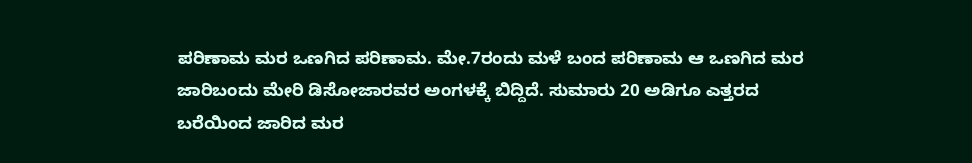ಪರಿಣಾಮ ಮರ ಒಣಗಿದ ಪರಿಣಾಮ. ಮೇ.7ರಂದು ಮಳೆ ಬಂದ ಪರಿಣಾಮ ಆ ಒಣಗಿದ ಮರ ಜಾರಿಬಂದು ಮೇರಿ ಡಿಸೋಜಾರವರ ಅಂಗಳಕ್ಕೆ ಬಿದ್ದಿದೆ. ಸುಮಾರು 20 ಅಡಿಗೂ ಎತ್ತರದ ಬರೆಯಿಂದ ಜಾರಿದ ಮರ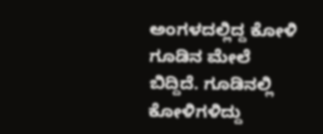ಅಂಗಳದಲ್ಲಿದ್ದ ಕೋಳಿ ಗೂಡಿನ ಮೇಲೆ ಬಿದ್ದಿದೆ. ಗೂಡಿನಲ್ಲಿ ಕೋಳಿಗಳಿದ್ದು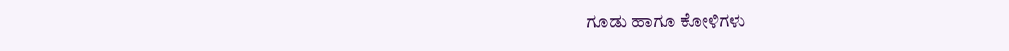ಗೂಡು ಹಾಗೂ ಕೋಳಿಗಳು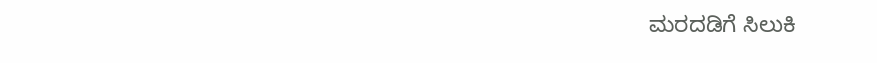ಮರದಡಿಗೆ ಸಿಲುಕಿ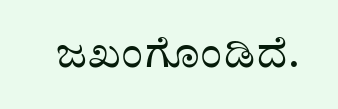ಜಖಂಗೊಂಡಿದೆ.